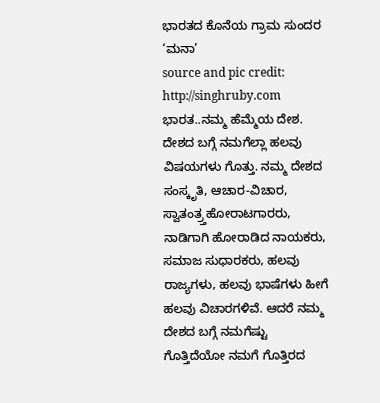ಭಾರತದ ಕೊನೆಯ ಗ್ರಾಮ ಸುಂದರ ‘ಮನಾ’
source and pic credit: http://singhruby.com
ಭಾರತ..ನಮ್ಮ ಹೆಮ್ಮೆಯ ದೇಶ. ದೇಶದ ಬಗ್ಗೆ ನಮಗೆಲ್ಲಾ ಹಲವು ವಿಷಯಗಳು ಗೊತ್ತು. ನಮ್ಮ ದೇಶದ ಸಂಸ್ಕೃತಿ, ಆಚಾರ-ವಿಚಾರ, ಸ್ವಾತಂತ್ರ್ತಹೋರಾಟಗಾರರು, ನಾಡಿಗಾಗಿ ಹೋರಾಡಿದ ನಾಯಕರು, ಸಮಾಜ ಸುಧಾರಕರು, ಹಲವು ರಾಜ್ಯಗಳು, ಹಲವು ಭಾಷೆಗಳು ಹೀಗೆ ಹಲವು ವಿಚಾರಗಳಿವೆ. ಆದರೆ ನಮ್ಮ ದೇಶದ ಬಗ್ಗೆ ನಮಗೆಷ್ಟು ಗೊತ್ತಿದೆಯೋ ನಮಗೆ ಗೊತ್ತಿರದ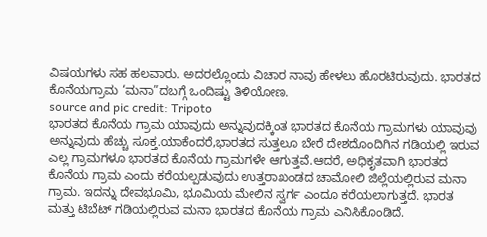ವಿಷಯಗಳು ಸಹ ಹಲವಾರು. ಅದರಲ್ಲೊಂದು ವಿಚಾರ ನಾವು ಹೇಳಲು ಹೊರಟಿರುವುದು. ಭಾರತದ ಕೊನೆಯಗ್ರಾಮ ‘ಮನಾ”ದಬಗ್ಗೆ ಒಂದಿಷ್ಟು ತಿಳಿಯೋಣ.
source and pic credit: Tripoto
ಭಾರತದ ಕೊನೆಯ ಗ್ರಾಮ ಯಾವುದು ಅನ್ನುವುದಕ್ಕಿಂತ ಭಾರತದ ಕೊನೆಯ ಗ್ರಾಮಗಳು ಯಾವುವು ಅನ್ನುವುದು ಹೆಚ್ಚು ಸೂಕ್ತ.ಯಾಕೆಂದರೆ,ಭಾರತದ ಸುತ್ತಲೂ ಬೇರೆ ದೇಶದೊಂದಿಗಿನ ಗಡಿಯಲ್ಲಿ ಇರುವ ಎಲ್ಲ ಗ್ರಾಮಗಳೂ ಭಾರತದ ಕೊನೆಯ ಗ್ರಾಮಗಳೇ ಆಗುತ್ತವೆ.ಆದರೆ, ಅಧಿಕೃತವಾಗಿ ಭಾರತದ ಕೊನೆಯ ಗ್ರಾಮ ಎಂದು ಕರೆಯಲ್ಪಡುವುದು ಉತ್ತರಾಖಂಡದ ಚಾಮೋಲಿ ಜಿಲ್ಲೆಯಲ್ಲಿರುವ ಮನಾ ಗ್ರಾಮ. ಇದನ್ನು ದೇವಭೂಮಿ, ಭೂಮಿಯ ಮೇಲಿನ ಸ್ವರ್ಗ ಎಂದೂ ಕರೆಯಲಾಗುತ್ತದೆ. ಭಾರತ ಮತ್ತು ಟಿಬೆಟ್ ಗಡಿಯಲ್ಲಿರುವ ಮನಾ ಭಾರತದ ಕೊನೆಯ ಗ್ರಾಮ ಎನಿಸಿಕೊಂಡಿದೆ.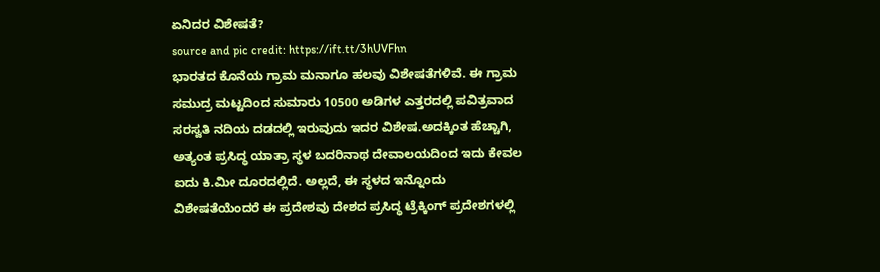ಏನಿದರ ವಿಶೇಷತೆ?
source and pic credit: https://ift.tt/3hUVFhn
ಭಾರತದ ಕೊನೆಯ ಗ್ರಾಮ ಮನಾಗೂ ಹಲವು ವಿಶೇಷತೆಗಳಿವೆ. ಈ ಗ್ರಾಮ ಸಮುದ್ರ ಮಟ್ಟದಿಂದ ಸುಮಾರು 10500 ಅಡಿಗಳ ಎತ್ತರದಲ್ಲಿ ಪವಿತ್ರವಾದ ಸರಸ್ವತಿ ನದಿಯ ದಡದಲ್ಲಿ ಇರುವುದು ಇದರ ವಿಶೇಷ.ಅದಕ್ಕಿಂತ ಹೆಚ್ಚಾಗಿ, ಅತ್ಯಂತ ಪ್ರಸಿದ್ಧ ಯಾತ್ರಾ ಸ್ಥಳ ಬದರಿನಾಥ ದೇವಾಲಯದಿಂದ ಇದು ಕೇವಲ ಐದು ಕಿ.ಮೀ ದೂರದಲ್ಲಿದೆ. ಅಲ್ಲದೆ, ಈ ಸ್ಥಳದ ಇನ್ನೊಂದು ವಿಶೇಷತೆಯೆಂದರೆ ಈ ಪ್ರದೇಶವು ದೇಶದ ಪ್ರಸಿದ್ಧ ಟ್ರೆಕ್ಕಿಂಗ್ ಪ್ರದೇಶಗಳಲ್ಲಿ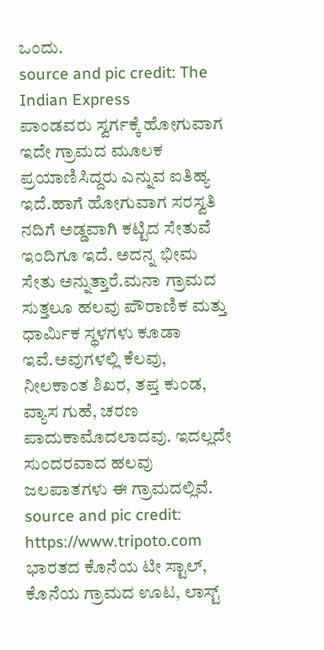ಒಂದು.
source and pic credit: The Indian Express
ಪಾಂಡವರು ಸ್ವರ್ಗಕ್ಕೆ ಹೋಗುವಾಗ ಇದೇ ಗ್ರಾಮದ ಮೂಲಕ ಪ್ರಯಾಣಿಸಿದ್ದರು ಎನ್ನುವ ಐತಿಹ್ಯ ಇದೆ.ಹಾಗೆ ಹೋಗುವಾಗ ಸರಸ್ವತಿ ನದಿಗೆ ಅಡ್ಡವಾಗಿ ಕಟ್ಟಿದ ಸೇತುವೆ ಇಂದಿಗೂ ಇದೆ. ಅದನ್ನ ಭೀಮ ಸೇತು ಅನ್ನುತ್ತಾರೆ.ಮನಾ ಗ್ರಾಮದ ಸುತ್ತಲೂ ಹಲವು ಪೌರಾಣಿಕ ಮತ್ತು ಧಾರ್ಮಿಕ ಸ್ಥಳಗಳು ಕೂಡಾ ಇವೆ.ಅವುಗಳಲ್ಲಿ ಕೆಲವು, ನೀಲಕಾಂತ ಶಿಖರ, ತಪ್ತ ಕುಂಡ, ವ್ಯಾಸ ಗುಹೆ, ಚರಣ ಪಾದುಕಾಮೊದಲಾದವು. ಇದಲ್ಲದೇ ಸುಂದರವಾದ ಹಲವು ಜಲಪಾತಗಳು ಈ ಗ್ರಾಮದಲ್ಲಿವೆ.
source and pic credit: https://www.tripoto.com
ಭಾರತದ ಕೊನೆಯ ಟೀ ಸ್ಟಾಲ್, ಕೊನೆಯ ಗ್ರಾಮದ ಊಟ, ಲಾಸ್ಟ್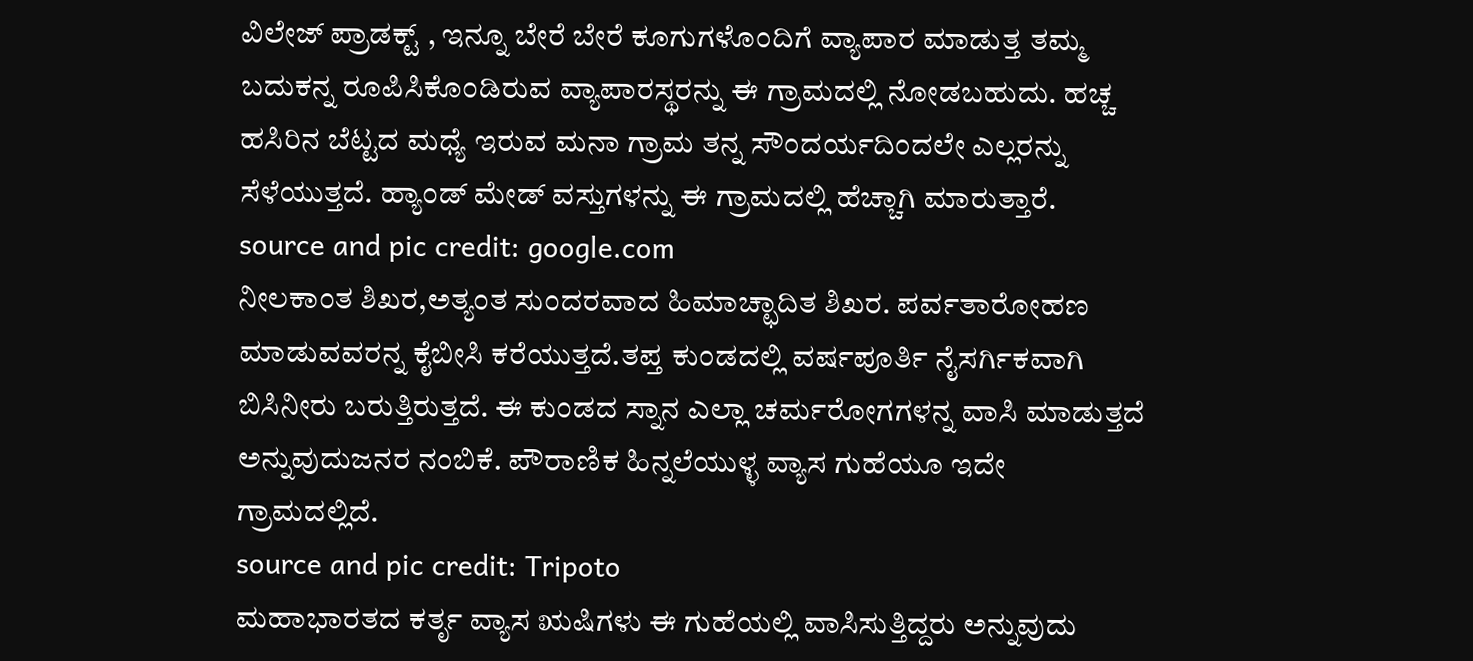ವಿಲೇಜ್ ಪ್ರಾಡಕ್ಟ್ , ಇನ್ನೂ ಬೇರೆ ಬೇರೆ ಕೂಗುಗಳೊಂದಿಗೆ ವ್ಯಾಪಾರ ಮಾಡುತ್ತ ತಮ್ಮ ಬದುಕನ್ನ ರೂಪಿಸಿಕೊಂಡಿರುವ ವ್ಯಾಪಾರಸ್ಥರನ್ನು ಈ ಗ್ರಾಮದಲ್ಲಿ ನೋಡಬಹುದು. ಹಚ್ಚ ಹಸಿರಿನ ಬೆಟ್ಟದ ಮಧ್ಯೆ ಇರುವ ಮನಾ ಗ್ರಾಮ ತನ್ನ ಸೌಂದರ್ಯದಿಂದಲೇ ಎಲ್ಲರನ್ನು ಸೆಳೆಯುತ್ತದೆ. ಹ್ಯಾಂಡ್ ಮೇಡ್ ವಸ್ತುಗಳನ್ನು ಈ ಗ್ರಾಮದಲ್ಲಿ ಹೆಚ್ಚಾಗಿ ಮಾರುತ್ತಾರೆ.
source and pic credit: google.com
ನೀಲಕಾಂತ ಶಿಖರ,ಅತ್ಯಂತ ಸುಂದರವಾದ ಹಿಮಾಚ್ಛಾದಿತ ಶಿಖರ. ಪರ್ವತಾರೋಹಣ ಮಾಡುವವರನ್ನ ಕೈಬೀಸಿ ಕರೆಯುತ್ತದೆ.ತಪ್ತ ಕುಂಡದಲ್ಲಿ ವರ್ಷಪೂರ್ತಿ ನೈಸರ್ಗಿಕವಾಗಿ ಬಿಸಿನೀರು ಬರುತ್ತಿರುತ್ತದೆ. ಈ ಕುಂಡದ ಸ್ನಾನ ಎಲ್ಲಾ ಚರ್ಮರೋಗಗಳನ್ನ ವಾಸಿ ಮಾಡುತ್ತದೆ ಅನ್ನುವುದುಜನರ ನಂಬಿಕೆ. ಪೌರಾಣಿಕ ಹಿನ್ನಲೆಯುಳ್ಳ ವ್ಯಾಸ ಗುಹೆಯೂ ಇದೇ ಗ್ರಾಮದಲ್ಲಿದೆ.
source and pic credit: Tripoto
ಮಹಾಭಾರತದ ಕರ್ತೃ ವ್ಯಾಸ ಋಷಿಗಳು ಈ ಗುಹೆಯಲ್ಲಿ ವಾಸಿಸುತ್ತಿದ್ದರು ಅನ್ನುವುದು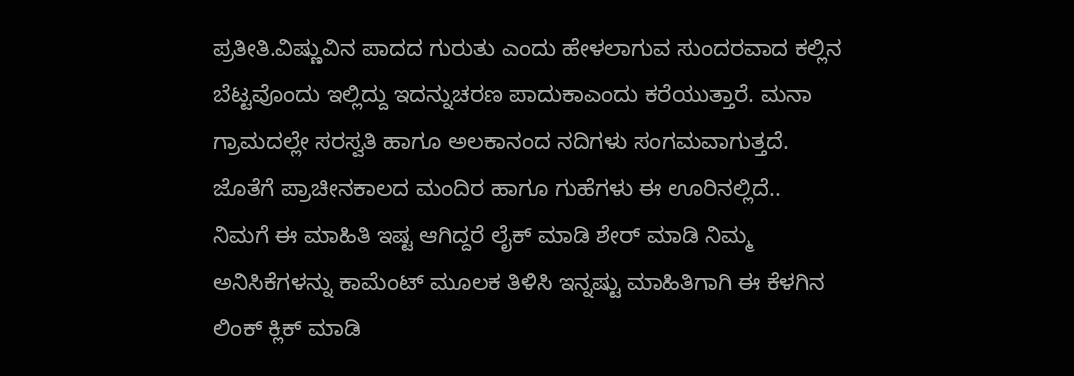ಪ್ರತೀತಿ.ವಿಷ್ಣುವಿನ ಪಾದದ ಗುರುತು ಎಂದು ಹೇಳಲಾಗುವ ಸುಂದರವಾದ ಕಲ್ಲಿನ ಬೆಟ್ಟವೊಂದು ಇಲ್ಲಿದ್ದು ಇದನ್ನುಚರಣ ಪಾದುಕಾಎಂದು ಕರೆಯುತ್ತಾರೆ. ಮನಾ ಗ್ರಾಮದಲ್ಲೇ ಸರಸ್ವತಿ ಹಾಗೂ ಅಲಕಾನಂದ ನದಿಗಳು ಸಂಗಮವಾಗುತ್ತದೆ. ಜೊತೆಗೆ ಪ್ರಾಚೀನಕಾಲದ ಮಂದಿರ ಹಾಗೂ ಗುಹೆಗಳು ಈ ಊರಿನಲ್ಲಿದೆ..
ನಿಮಗೆ ಈ ಮಾಹಿತಿ ಇಷ್ಟ ಆಗಿದ್ದರೆ ಲೈಕ್ ಮಾಡಿ ಶೇರ್ ಮಾಡಿ ನಿಮ್ಮ ಅನಿಸಿಕೆಗಳನ್ನು ಕಾಮೆಂಟ್ ಮೂಲಕ ತಿಳಿಸಿ ಇನ್ನಷ್ಟು ಮಾಹಿತಿಗಾಗಿ ಈ ಕೆಳಗಿನ ಲಿಂಕ್ ಕ್ಲಿಕ್ ಮಾಡಿ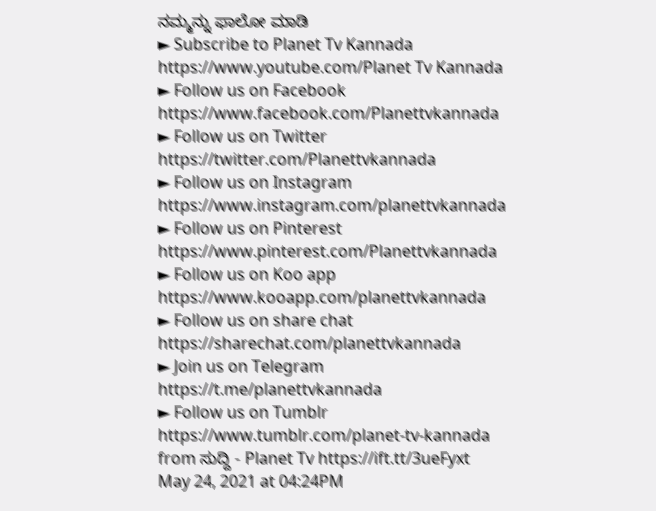ನಮ್ಮನ್ನು ಫಾಲೋ ಮಾಡಿ
► Subscribe to Planet Tv Kannada
https://www.youtube.com/Planet Tv Kannada
► Follow us on Facebook
https://www.facebook.com/Planettvkannada
► Follow us on Twitter
https://twitter.com/Planettvkannada
► Follow us on Instagram
https://www.instagram.com/planettvkannada
► Follow us on Pinterest
https://www.pinterest.com/Planettvkannada
► Follow us on Koo app
https://www.kooapp.com/planettvkannada
► Follow us on share chat
https://sharechat.com/planettvkannada
► Join us on Telegram
https://t.me/planettvkannada
► Follow us on Tumblr
https://www.tumblr.com/planet-tv-kannada
from ಸುದ್ದಿ - Planet Tv https://ift.tt/3ueFyxt
May 24, 2021 at 04:24PM